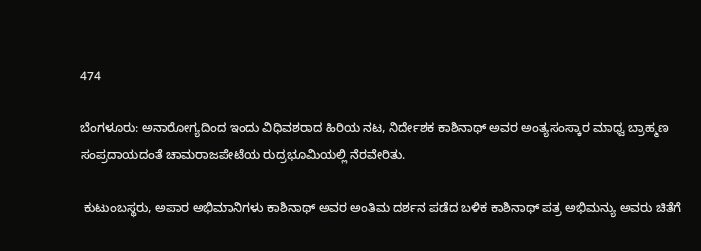474

ಬೆಂಗಳೂರು: ಅನಾರೋಗ್ಯದಿಂದ ಇಂದು ವಿಧಿವಶರಾದ ಹಿರಿಯ ನಟ, ನಿರ್ದೇಶಕ ಕಾಶಿನಾಥ್ ಅವರ ಅಂತ್ಯಸಂಸ್ಕಾರ ಮಾಧ್ವ ಬ್ರಾಹ್ಮಣ ಸಂಪ್ರದಾಯದಂತೆ ಚಾಮರಾಜಪೇಟೆಯ ರುದ್ರಭೂಮಿಯಲ್ಲಿ ನೆರವೇರಿತು.

 ಕುಟುಂಬಸ್ಥರು, ಅಪಾರ ಅಭಿಮಾನಿಗಳು ಕಾಶಿನಾಥ್ ಅವರ ಅಂತಿಮ ದರ್ಶನ ಪಡೆದ ಬಳಿಕ ಕಾಶಿನಾಥ್‌ ಪತ್ರ ಅಭಿಮನ್ಯು ಅವರು ಚಿತೆಗೆ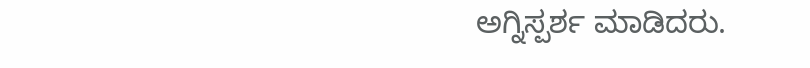ಅಗ್ನಿಸ್ಪರ್ಶ ಮಾಡಿದರು.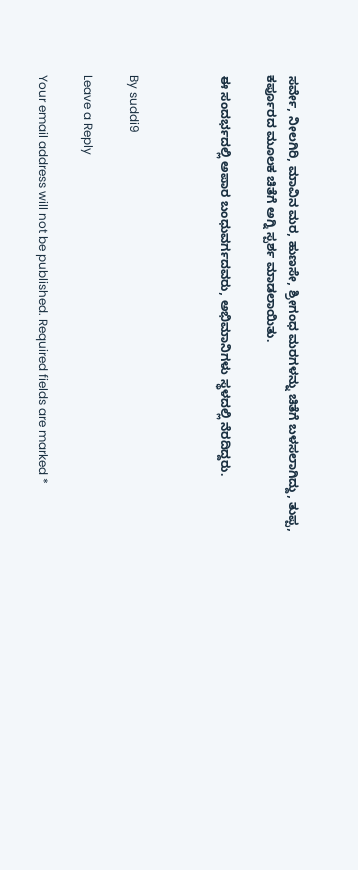ಸರ್ವೇ, ನೀಲಗಿರಿ, ಮಾವಿನ ಮರ, ಹುಣಸೇ, ಶ್ರೀಗಂಧ ಮರಗಳನ್ನು ಚಿತೆಗೆ ಬಳಸಲಾಗಿದ್ದು, ತುಪ್ಪ, ಕರ್ಪೂರದ ಮೂಲಕ ಚಿತೆಗೆ ಅಗ್ನಿ ಸ್ಪರ್ಶ ಮಾಡಲಾಯಿತು.

ಈ ಸಂದರ್ಭದಲ್ಲಿ ಅಪಾರ ಬಂಧುವರ್ಗದವರು, ಅಭಿಮಾನಿಗಳು ಸ್ಥಳದಲ್ಲಿ ನೆರದಿದ್ದರು.



By suddi9

Leave a Reply

Your email address will not be published. Required fields are marked *